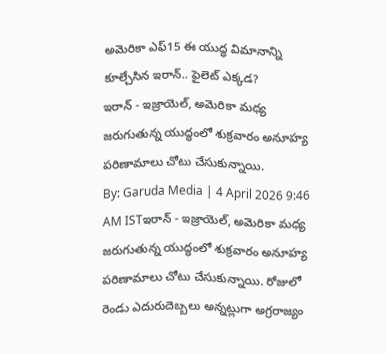అమెరికా ఎఫ్15 ఈ యుద్ధ విమానాన్ని కూల్చేసిన ఇరాన్.. ఫైలెట్ ఎక్కడ?
ఇరాన్ - ఇజ్రాయెల్, అమెరికా మధ్య జరుగుతున్న యుద్ధంలో శుక్రవారం అనూహ్య పరిణామాలు చోటు చేసుకున్నాయి.
By: Garuda Media | 4 April 2026 9:46 AM ISTఇరాన్ - ఇజ్రాయెల్, అమెరికా మధ్య జరుగుతున్న యుద్ధంలో శుక్రవారం అనూహ్య పరిణామాలు చోటు చేసుకున్నాయి. రోజులో రెండు ఎదురుదెబ్బలు అన్నట్లుగా అగ్రరాజ్యం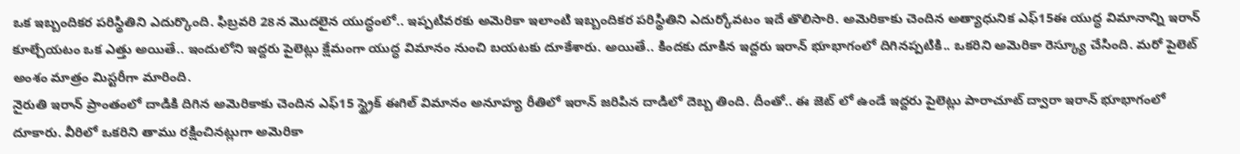ఒక ఇబ్బందికర పరిస్థితిని ఎదుర్కొంది. ఫిబ్రవరి 28న మొదలైన యుద్ధంలో.. ఇప్పటివరకు అమెరికా ఇలాంటి ఇబ్బందికర పరిస్థితిని ఎదుర్కోవటం ఇదే తొలిసారి. అమెరికాకు చెందిన అత్యాధునిక ఎఫ్15ఈ యుద్ధ విమానాన్ని ఇరాన్ కూల్చేయటం ఒక ఎత్తు అయితే.. ఇందులోని ఇద్దరు పైలెట్లు క్షేమంగా యుద్ధ విమానం నుంచి బయటకు దూకేశారు. అయితే.. కిందకు దూకిన ఇద్దరు ఇరాన్ భూభాగంలో దిగినప్పటికి.. ఒకరిని అమెరికా రెస్క్యూ చేసింది. మరో పైలెట్ అంశం మాత్రం మిస్టరీగా మారింది.
నైరుతి ఇరాన్ ప్రాంతంలో దాడికి దిగిన అమెరికాకు చెందిన ఎఫ్15 స్ట్రైక్ ఈగిల్ విమానం అనూహ్య రీతిలో ఇరాన్ జరిపిన దాడిలో దెబ్బ తింది. దీంతో.. ఈ జెట్ లో ఉండే ఇద్దరు పైలెట్లు పారాచూట్ ద్వారా ఇరాన్ భూభాగంలో దూకారు. వీరిలో ఒకరిని తాము రక్షించినట్లుగా అమెరికా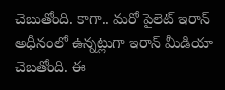చెబుతోంది. కాగా.. మరో పైలెట్ ఇరాన్ అధీనంలో ఉన్నట్లుగా ఇరాన్ మీడియా చెబతోంది. ఈ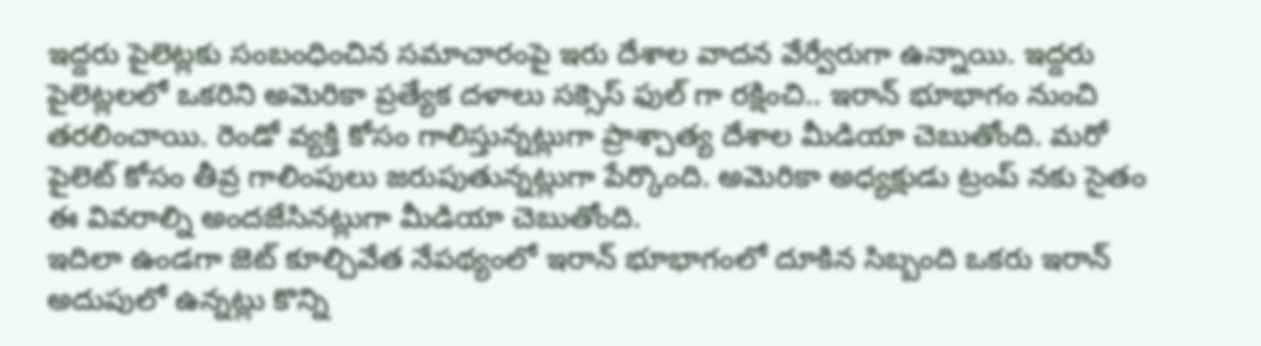ఇద్దరు పైలెట్లకు సంబంధించిన సమాచారంపై ఇరు దేశాల వాదన వేర్వేరుగా ఉన్నాయి. ఇద్దరు పైలెట్లలలో ఒకరిని అమెరికా ప్రత్యేక దళాలు సక్సెస్ ఫుల్ గా రక్షించి.. ఇరాన్ భూభాగం నుంచి తరలించాయి. రెండో వ్యక్తి కోసం గాలిస్తున్నట్లుగా ప్రాశ్చాత్య దేశాల మీడియా చెబుతోంది. మరో పైలెట్ కోసం తీవ్ర గాలింపులు జరుపుతున్నట్లుగా పేర్కొంది. అమెరికా అధ్యక్షుడు ట్రంప్ నకు సైతం ఈ వివరాల్ని అందజేసినట్లుగా మీడియా చెబుతోంది.
ఇదిలా ఉండగా జెట్ కూల్చివేత నేపథ్యంలో ఇరాన్ భూభాగంలో దూకిన సిబ్బంది ఒకరు ఇరాన్ అదుపులో ఉన్నట్లు కొన్ని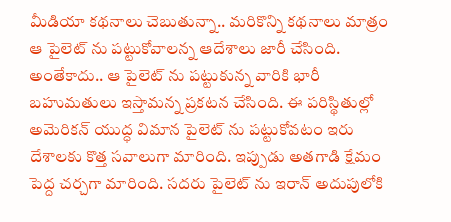మీడియా కథనాలు చెబుతున్నా.. మరికొన్ని కథనాలు మాత్రం ఆ పైలెట్ ను పట్టుకోవాలన్న ఆదేశాలు జారీ చేసింది. అంతేకాదు.. ఆ పైలెట్ ను పట్టుకున్న వారికి భారీ బహుమతులు ఇస్తామన్న ప్రకటన చేసింది. ఈ పరిస్థితుల్లో అమెరికన్ యుద్ధ విమాన పైలెట్ ను పట్టుకోవటం ఇరు దేశాలకు కొత్త సవాలుగా మారింది. ఇప్పుడు అతగాడి క్షేమం పెద్ద చర్చగా మారింది. సదరు పైలెట్ ను ఇరాన్ అదుపులోకి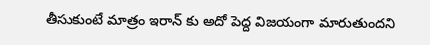తీసుకుంటే మాత్రం ఇరాన్ కు అదో పెద్ద విజయంగా మారుతుందని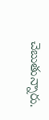చెబుతున్నారు.